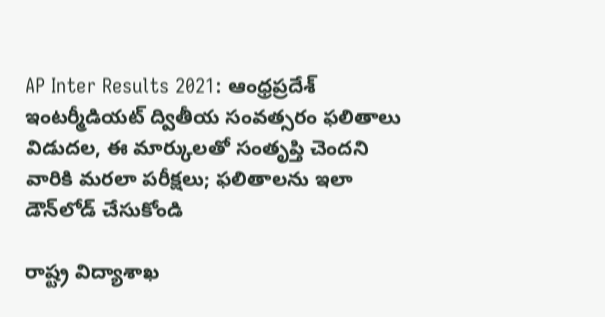AP Inter Results 2021: ఆంధ్రప్రదేశ్ ఇంటర్మీడియట్ ద్వితీయ సంవత్సరం ఫలితాలు విడుదల, ఈ మార్కులతో సంతృప్తి చెందని వారికి మరలా పరీక్షలు; ఫలితాలను ఇలా డౌన్‌లోడ్ చేసుకోండి

రాష్ట్ర విద్యాశాఖ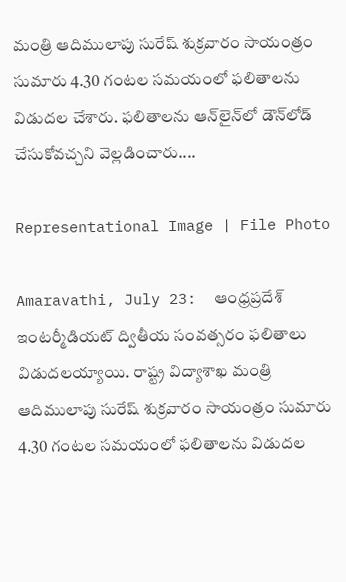మంత్రి ఆదిములాపు సురేష్ శుక్రవారం సాయంత్రం సుమారు 4.30 గంటల సమయంలో ఫలితాలను విడుదల చేశారు. ఫలితాలను ఆన్‌లైన్‌లో డౌన్‌లోడ్ చేసుకోవచ్చని వెల్లడించారు....

Representational Image | File Photo

Amaravathi, July 23:  ఆంధ్రప్రదేశ్ ఇంటర్మీడియట్ ద్వితీయ సంవత్సరం ఫలితాలు విడుదలయ్యాయి. రాష్ట్ర విద్యాశాఖ మంత్రి ఆదిములాపు సురేష్ శుక్రవారం సాయంత్రం సుమారు 4.30 గంటల సమయంలో ఫలితాలను విడుదల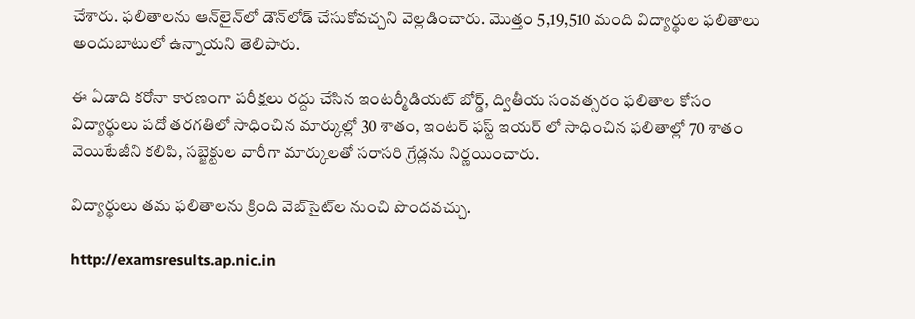చేశారు. ఫలితాలను ఆన్‌లైన్‌లో డౌన్‌లోడ్ చేసుకోవచ్చని వెల్లడించారు. మొత్తం 5,19,510 మంది విద్యార్థుల ఫలితాలు అందుబాటులో ఉన్నాయని తెలిపారు.

ఈ ఏడాది కరోనా కారణంగా పరీక్షలు రద్దు చేసిన ఇంటర్మీడియట్ బోర్డ్, ద్వితీయ సంవత్సరం ఫలితాల కోసం విద్యార్థులు పదో తరగతిలో సాధించిన మార్కుల్లో 30 శాతం, ఇంటర్ ఫస్ట్ ఇయర్ లో సాధించిన ఫలితాల్లో 70 శాతం వెయిటేజీని కలిపి, సబ్జెక్టుల వారీగా మార్కులతో సరాసరి గ్రేడ్లను నిర్ణయించారు.

విద్యార్థులు తమ ఫలితాలను క్రింది వెబ్‌సైట్‌ల నుంచి పొందవచ్చు.

http://examsresults.ap.nic.in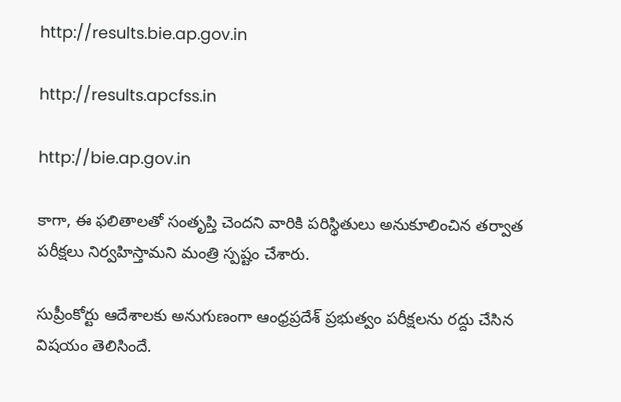http://results.bie.ap.gov.in

http://results.apcfss.in

http://bie.ap.gov.in

కాగా, ఈ ఫలితాలతో సంతృప్తి చెందని వారికి పరిస్థితులు అనుకూలించిన తర్వాత పరీక్షలు నిర్వహిస్తామని మంత్రి స్పష్టం చేశారు.

సుప్రీంకోర్టు ఆదేశాలకు అనుగుణంగా ఆంధ్రప్రదేశ్ ప్రభుత్వం పరీక్షలను రద్దు చేసిన విషయం తెలిసిందే.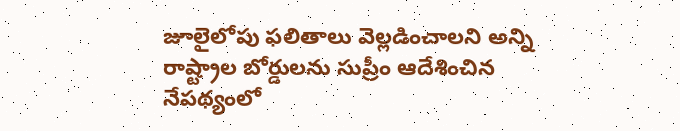జూలైలోపు ఫలితాలు వెల్లడించాలని అన్ని రాష్ట్రాల బోర్డులను సుప్రీం ఆదేశించిన నేపథ్యంలో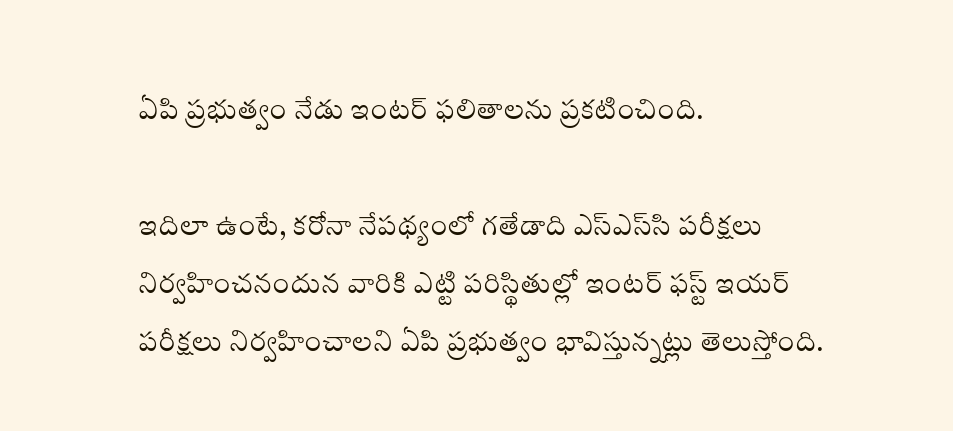ఏపి ప్రభుత్వం నేడు ఇంటర్ ఫలితాలను ప్రకటించింది.

ఇదిలా ఉంటే, కరోనా నేపథ్యంలో గతేడాది ఎస్‌ఎస్‌సి పరీక్షలు నిర్వహించనందున వారికి ఎట్టి పరిస్థితుల్లో ఇంటర్ ఫస్ట్ ఇయర్ పరీక్షలు నిర్వహించాలని ఏపి ప్రభుత్వం భావిస్తున్నట్లు తెలుస్తోంది.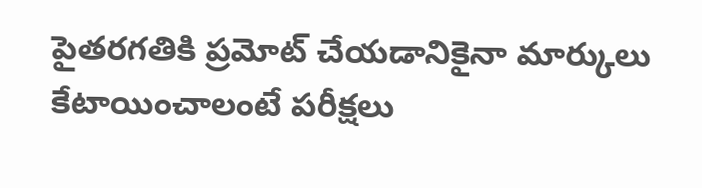పైతరగతికి ప్రమోట్ చేయడానికైనా మార్కులు కేటాయించాలంటే పరీక్షలు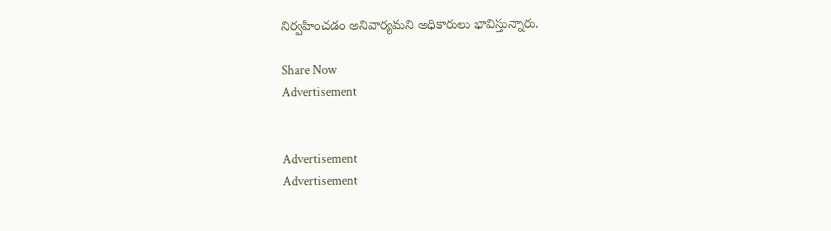నిర్వహించడం అనివార్యమని అధికారులు భావిస్తున్నారు.

Share Now
Advertisement


Advertisement
Advertisement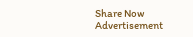Share Now
Advertisement